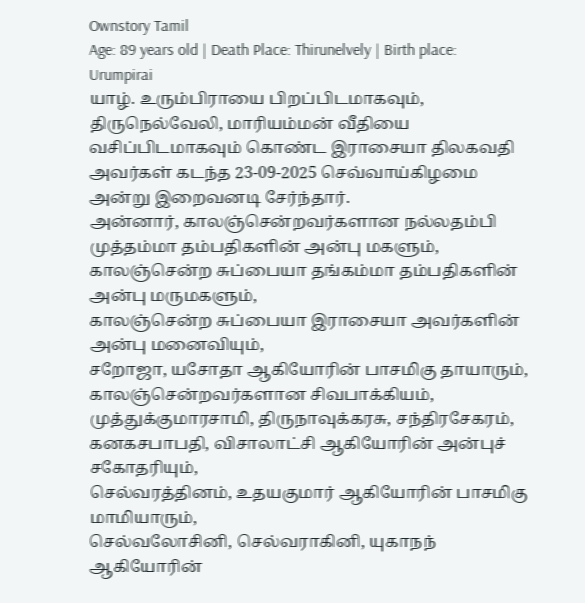Ownstory Tamil
Age: 89 years old | Death Place: Thirunelvely | Birth place: Urumpirai
யாழ். உரும்பிராயை பிறப்பிடமாகவும், திருநெல்வேலி, மாரியம்மன் வீதியை வசிப்பிடமாகவும் கொண்ட இராசையா திலகவதி அவர்கள் கடந்த 23-09-2025 செவ்வாய்கிழமை அன்று இறைவனடி சேர்ந்தார்.
அன்னார், காலஞ்சென்றவர்களான நல்லதம்பி முத்தம்மா தம்பதிகளின் அன்பு மகளும், காலஞ்சென்ற சுப்பையா தங்கம்மா தம்பதிகளின் அன்பு மருமகளும்,
காலஞ்சென்ற சுப்பையா இராசையா அவர்களின் அன்பு மனைவியும்,
சறோஜா, யசோதா ஆகியோரின் பாசமிகு தாயாரும்,
காலஞ்சென்றவர்களான சிவபாக்கியம், முத்துக்குமாரசாமி, திருநாவுக்கரசு, சந்திரசேகரம், கனகசபாபதி, விசாலாட்சி ஆகியோரின் அன்புச் சகோதரியும்,
செல்வரத்தினம், உதயகுமார் ஆகியோரின் பாசமிகு மாமியாரும்,
செல்வலோசினி, செல்வராகினி, யுகாநந் ஆகியோரின்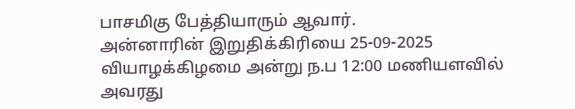பாசமிகு பேத்தியாரும் ஆவார்.
அன்னாரின் இறுதிக்கிரியை 25-09-2025 வியாழக்கிழமை அன்று ந.ப 12:00 மணியளவில் அவரது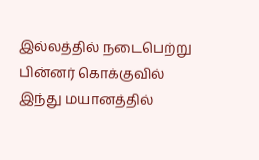இல்லத்தில் நடைபெற்று பின்னர் கொக்குவில் இந்து மயானத்தில்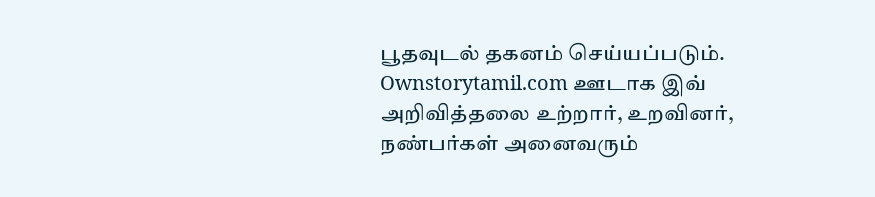பூதவுடல் தகனம் செய்யப்படும்.
Ownstorytamil.com ஊடாக இவ் அறிவித்தலை உற்றார், உறவினர், நண்பர்கள் அனைவரும்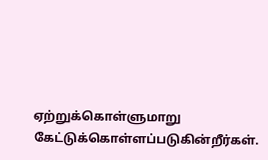ஏற்றுக்கொள்ளுமாறு கேட்டுக்கொள்ளப்படுகின்றீர்கள்.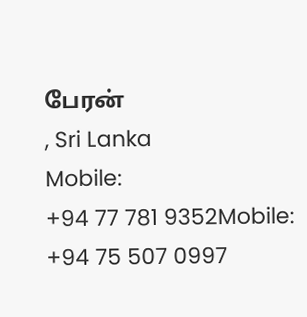பேரன்
, Sri Lanka
Mobile:
+94 77 781 9352Mobile:
+94 75 507 0997